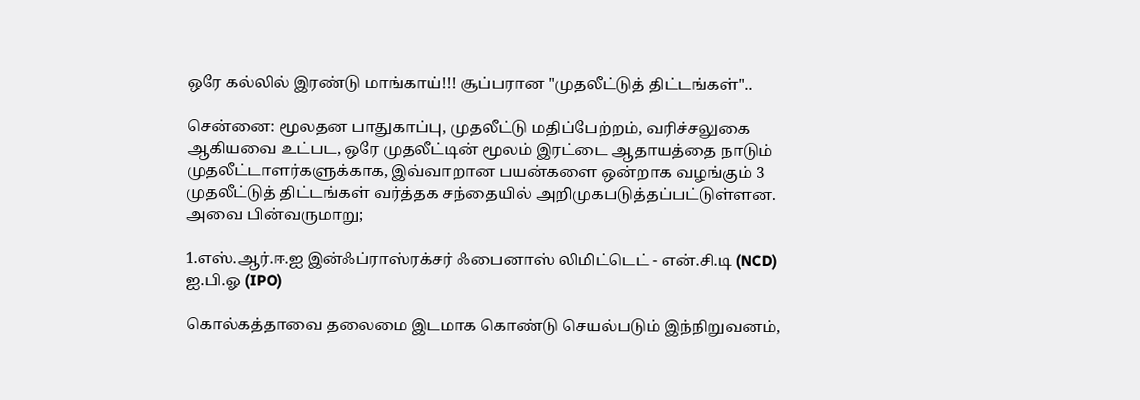ஒரே கல்லில் இரண்டு மாங்காய்!!! சூப்பரான "முதலீட்டுத் திட்டங்கள்"..

சென்னை: மூலதன பாதுகாப்பு, முதலீட்டு மதிப்பேற்றம், வரிச்சலுகை ஆகியவை உட்பட, ஒரே முதலீட்டின் மூலம் இரட்டை ஆதாயத்தை நாடும் முதலீட்டாளர்களுக்காக, இவ்வாறான பயன்களை ஒன்றாக வழங்கும் 3 முதலீட்டுத் திட்டங்கள் வர்த்தக சந்தையில் அறிமுகபடுத்தப்பட்டுள்ளன. அவை பின்வருமாறு;

1.எஸ்.ஆர்.ஈ.ஐ இன்ஃப்ராஸ்ரக்சர் ஃபைனாஸ் லிமிட்டெட் - என்.சி.டி (NCD) ஐ.பி.ஓ (IPO)

கொல்கத்தாவை தலைமை இடமாக கொண்டு செயல்படும் இந்நிறுவனம்,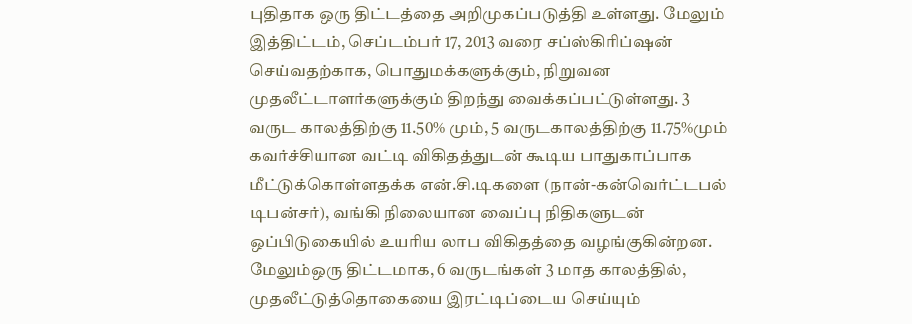புதிதாக ஒரு திட்டத்தை அறிமுகப்படுத்தி உள்ளது. மேலும் இத்திட்டம், செப்டம்பர் 17, 2013 வரை சப்ஸ்கிரிப்ஷன் செய்வதற்காக, பொதுமக்களுக்கும், நிறுவன முதலீட்டாளர்களுக்கும் திறந்து வைக்கப்பட்டுள்ளது. 3 வருட காலத்திற்கு 11.50% மும், 5 வருடகாலத்திற்கு 11.75%மும் கவர்ச்சியான வட்டி விகிதத்துடன் கூடிய பாதுகாப்பாக மீட்டுக்கொள்ளதக்க என்.சி.டிகளை (நான்-கன்வெர்ட்டபல் டிபன்சர்), வங்கி நிலையான வைப்பு நிதிகளுடன் ஒப்பிடுகையில் உயரிய லாப விகிதத்தை வழங்குகின்றன. மேலும்ஒரு திட்டமாக, 6 வருடங்கள் 3 மாத காலத்தில், முதலீட்டுத்தொகையை இரட்டிப்டைய செய்யும்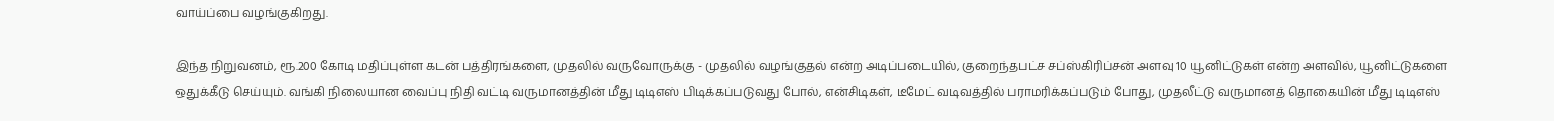வாய்ப்பை வழங்குகிறது.

இந்த நிறுவனம், ரூ.200 கோடி மதிப்புள்ள கடன் பத்திரங்களை, முதலில் வருவோருக்கு - முதலில் வழங்குதல் என்ற அடிப்படையில், குறைந்தபட்ச சப்ஸ்கிரிப்சன் அளவு 10 யூனிட்டுகள் என்ற அளவில், யூனிட்டுகளை ஒதுக்கீடு செய்யும். வங்கி நிலையான வைப்பு நிதி வட்டி வருமானத்தின் மீது டிடிஎஸ் பிடிக்கப்படுவது போல், என்சிடிகள், டீமேட் வடிவத்தில் பராமரிக்கப்படும் போது, முதலீட்டு வருமானத் தொகையின் மீது டிடிஎஸ்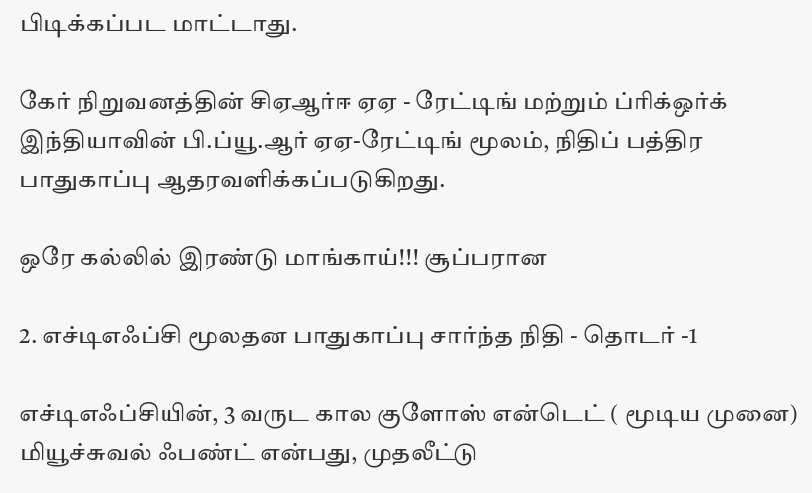பிடிக்கப்பட மாட்டாது.

கேர் நிறுவனத்தின் சிஏஆர்ஈ ஏஏ - ரேட்டிங் மற்றும் ப்ரிக்ஒர்க் இந்தியாவின் பி.ப்யூ.ஆர் ஏஏ-ரேட்டிங் மூலம், நிதிப் பத்திர பாதுகாப்பு ஆதரவளிக்கப்படுகிறது.

ஒரே கல்லில் இரண்டு மாங்காய்!!! சூப்பரான

2. எச்டிஎஃப்சி மூலதன பாதுகாப்பு சார்ந்த நிதி - தொடர் -1

எச்டிஎஃப்சியின், 3 வருட கால குளோஸ் என்டெட் ( மூடிய முனை) மியூச்சுவல் ஃபண்ட் என்பது, முதலீட்டு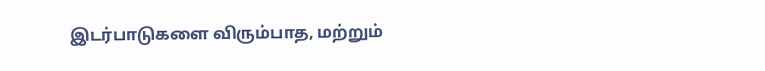இடர்பாடுகளை விரும்பாத, மற்றும்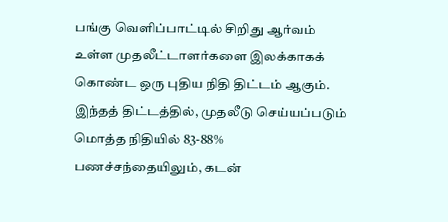பங்கு வெளிப்பாட்டில் சிறிது ஆர்வம் உள்ள முதலீட்டாளர்களை இலக்காகக் கொண்ட ஒரு புதிய நிதி திட்டம் ஆகும். இந்தத் திட்டத்தில், முதலீடு செய்யப்படும் மொத்த நிதியில் 83-88% பணச்சந்தையிலும், கடன்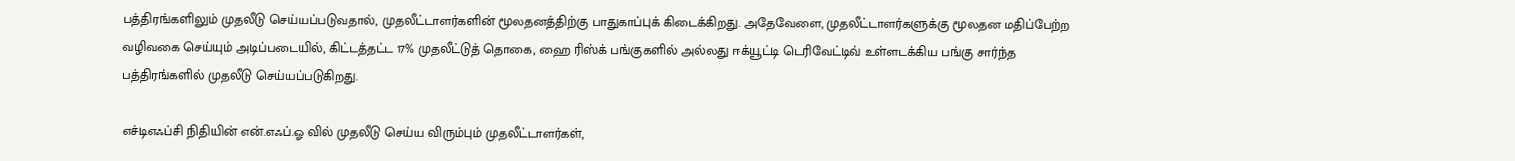பத்திரங்களிலும் முதலீடு செய்யப்படுவதால், முதலீட்டாளர்களின் மூலதனத்திற்கு பாதுகாப்புக் கிடைக்கிறது. அதேவேளை, முதலீட்டாளர்களுக்கு மூலதன மதிப்பேற்ற வழிவகை செய்யும் அடிப்படையில், கிட்டத்தட்ட 17% முதலீட்டுத் தொகை, ஹை ரிஸ்க் பங்குகளில் அல்லது ஈக்யூட்டி டெரிவேட்டிவ் உள்ளடக்கிய பங்கு சார்ந்த பத்திரங்களில் முதலீடு செய்யப்படுகிறது.

எச்டிஎஃப்சி நிதியின் என்.எஃப்.ஓ வில் முதலீடு செய்ய விரும்பும் முதலீட்டாளர்கள்,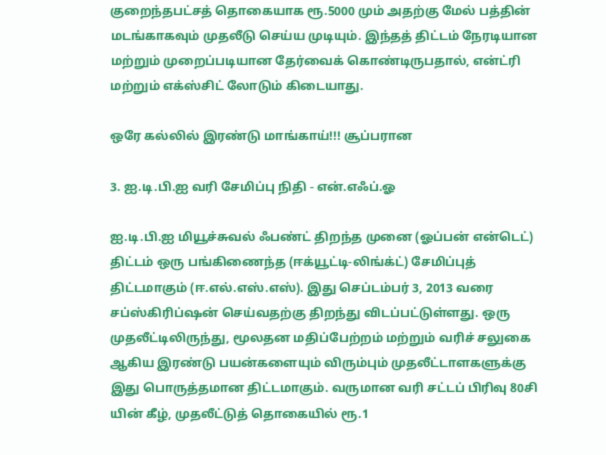குறைந்தபட்சத் தொகையாக ரூ.5000 மும் அதற்கு மேல் பத்தின் மடங்காகவும் முதலீடு செய்ய முடியும். இந்தத் திட்டம் நேரடியான மற்றும் முறைப்படியான தேர்வைக் கொண்டிருபதால், என்ட்ரி மற்றும் எக்ஸ்சிட் லோடும் கிடையாது.

ஒரே கல்லில் இரண்டு மாங்காய்!!! சூப்பரான

3. ஐ.டி.பி.ஐ வரி சேமிப்பு நிதி - என்.எஃப்.ஓ

ஐ.டி.பி.ஐ மியூச்சுவல் ஃபண்ட் திறந்த முனை (ஓப்பன் என்டெட்) திட்டம் ஒரு பங்கிணைந்த (ஈக்யூட்டி-லிங்க்ட்) சேமிப்புத் திட்டமாகும் (ஈ.எல்.எஸ்.எஸ்). இது செப்டம்பர் 3, 2013 வரை சப்ஸ்கிரிப்ஷன் செய்வதற்கு திறந்து விடப்பட்டுள்ளது. ஒரு முதலீட்டிலிருந்து, மூலதன மதிப்பேற்றம் மற்றும் வரிச் சலுகை ஆகிய இரண்டு பயன்களையும் விரும்பும் முதலீட்டாளகளுக்கு இது பொருத்தமான திட்டமாகும். வருமான வரி சட்டப் பிரிவு 80சி யின் கீழ், முதலீட்டுத் தொகையில் ரூ.1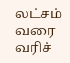லட்சம் வரை வரிச்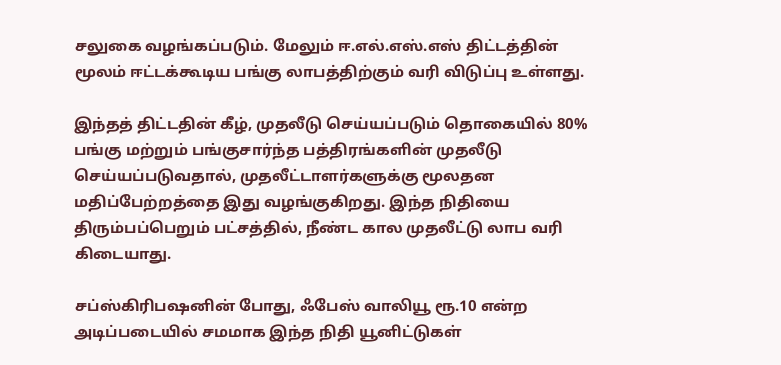சலுகை வழங்கப்படும். மேலும் ஈ.எல்.எஸ்.எஸ் திட்டத்தின் மூலம் ஈட்டக்கூடிய பங்கு லாபத்திற்கும் வரி விடுப்பு உள்ளது.

இந்தத் திட்டதின் கீழ், முதலீடு செய்யப்படும் தொகையில் 80% பங்கு மற்றும் பங்குசார்ந்த பத்திரங்களின் முதலீடு செய்யப்படுவதால், முதலீட்டாளர்களுக்கு மூலதன மதிப்பேற்றத்தை இது வழங்குகிறது. இந்த நிதியை திரும்பப்பெறும் பட்சத்தில், நீண்ட கால முதலீட்டு லாப வரி கிடையாது.

சப்ஸ்கிரிபஷனின் போது, ஃபேஸ் வாலியூ ரூ.10 என்ற அடிப்படையில் சமமாக இந்த நிதி யூனிட்டுகள்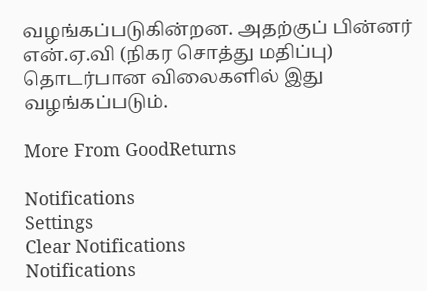வழங்கப்படுகின்றன. அதற்குப் பின்னர் என்.ஏ.வி (நிகர சொத்து மதிப்பு) தொடர்பான விலைகளில் இது வழங்கப்படும்.

More From GoodReturns

Notifications
Settings
Clear Notifications
Notifications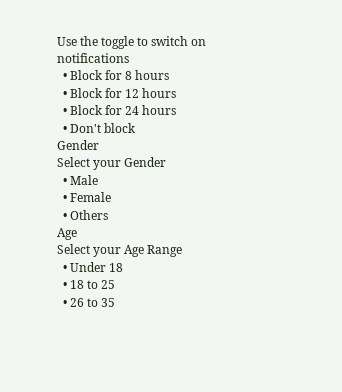Use the toggle to switch on notifications
  • Block for 8 hours
  • Block for 12 hours
  • Block for 24 hours
  • Don't block
Gender
Select your Gender
  • Male
  • Female
  • Others
Age
Select your Age Range
  • Under 18
  • 18 to 25
  • 26 to 35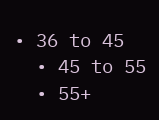• 36 to 45
  • 45 to 55
  • 55+